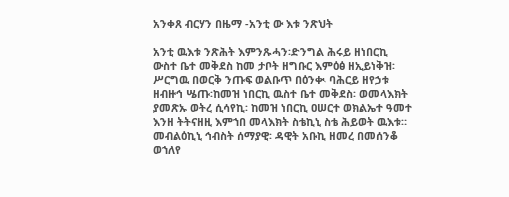አንቀጸ ብርሃን በዜማ -አንቲ ው እቱ ንጽህት

አንቲ ዉእቱ ንጽሕት እምንጹሓን፡ድንግል ሕሩይ ዘነበርኪ ውስተ ቤተ መቅደስ ከመ ታቦት ዘግቡር እምዕፅ ዘኢይነቅዝ፡ ሥርግዉ በወርቅ ንጡፍ ወልቡጥ በዕንቊ ባሕርይ ዘየኃቱ ዘብዙኅ ሤጡ፡ከመዝ ነበርኪ ዉስተ ቤተ መቅደስ፡ ወመላእክት ያመጽኡ ወትረ ሲሳየኪ፡ ከመዝ ነበርኪ ዐሠርተ ወክልኤተ ዓመተ እንዘ ትትናዘዚ እምኀበ መላእክት ስቴኪኒ ስቴ ሕይወት ዉእቱ። መብልዕኪኒ ኅብስት ሰማያዊ፡ ዳዊት አቡኪ ዘመረ በመሰንቆ ወኀለየ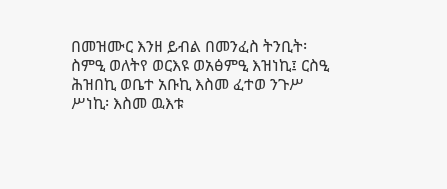በመዝሙር እንዘ ይብል በመንፈስ ትንቢት፡ ስምዒ ወለትየ ወርእዩ ወአፅምዒ እዝነኪ፤ ርስዒ ሕዝበኪ ወቤተ አቡኪ እስመ ፈተወ ንጉሥ ሥነኪ፡ እስመ ዉእቱ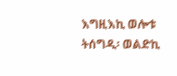እግዚእኪ ወሎቱ ትሰግዲ፡ ወልድኪ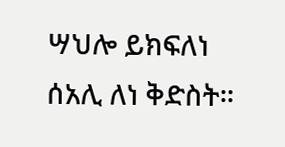ሣህሎ ይክፍለነ ሰአሊ ለነ ቅድስት።